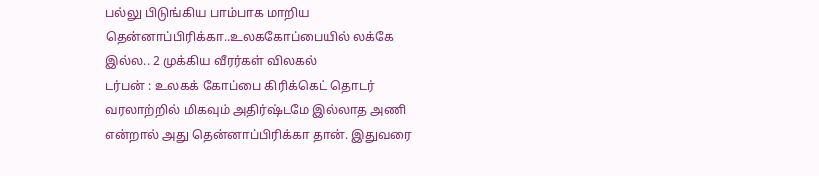பல்லு பிடுங்கிய பாம்பாக மாறிய தென்னாப்பிரிக்கா..உலககோப்பையில் லக்கே இல்ல.. 2 முக்கிய வீரர்கள் விலகல்
டர்பன் : உலகக் கோப்பை கிரிக்கெட் தொடர் வரலாற்றில் மிகவும் அதிர்ஷ்டமே இல்லாத அணி என்றால் அது தென்னாப்பிரிக்கா தான். இதுவரை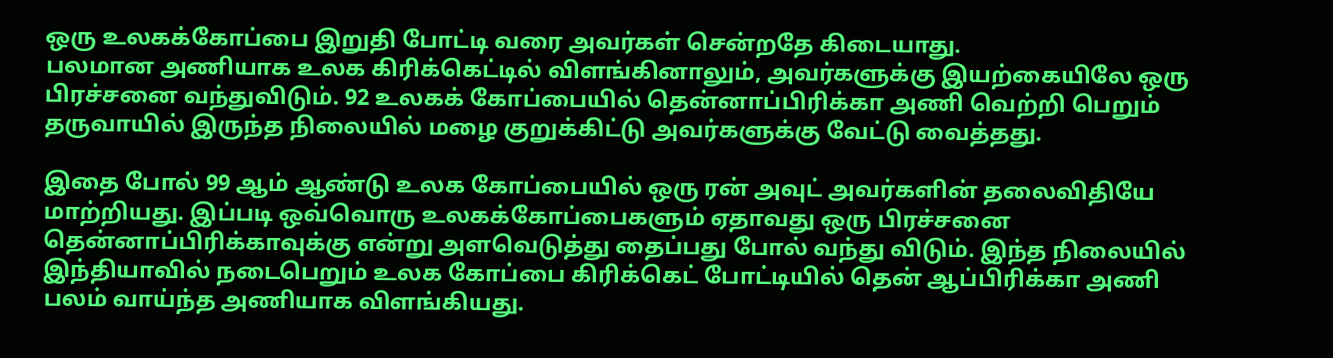ஒரு உலகக்கோப்பை இறுதி போட்டி வரை அவர்கள் சென்றதே கிடையாது.
பலமான அணியாக உலக கிரிக்கெட்டில் விளங்கினாலும், அவர்களுக்கு இயற்கையிலே ஒரு பிரச்சனை வந்துவிடும். 92 உலகக் கோப்பையில் தென்னாப்பிரிக்கா அணி வெற்றி பெறும் தருவாயில் இருந்த நிலையில் மழை குறுக்கிட்டு அவர்களுக்கு வேட்டு வைத்தது.

இதை போல் 99 ஆம் ஆண்டு உலக கோப்பையில் ஒரு ரன் அவுட் அவர்களின் தலைவிதியே மாற்றியது. இப்படி ஒவ்வொரு உலகக்கோப்பைகளும் ஏதாவது ஒரு பிரச்சனை தென்னாப்பிரிக்காவுக்கு என்று அளவெடுத்து தைப்பது போல் வந்து விடும். இந்த நிலையில் இந்தியாவில் நடைபெறும் உலக கோப்பை கிரிக்கெட் போட்டியில் தென் ஆப்பிரிக்கா அணி பலம் வாய்ந்த அணியாக விளங்கியது.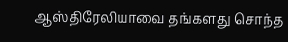ஆஸ்திரேலியாவை தங்களது சொந்த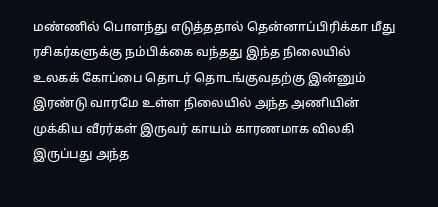மண்ணில் பொளந்து எடுத்ததால் தென்னாப்பிரிக்கா மீது ரசிகர்களுக்கு நம்பிக்கை வந்தது இந்த நிலையில் உலகக் கோப்பை தொடர் தொடங்குவதற்கு இன்னும் இரண்டு வாரமே உள்ள நிலையில் அந்த அணியின் முக்கிய வீரர்கள் இருவர் காயம் காரணமாக விலகி இருப்பது அந்த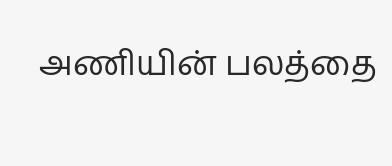அணியின் பலத்தை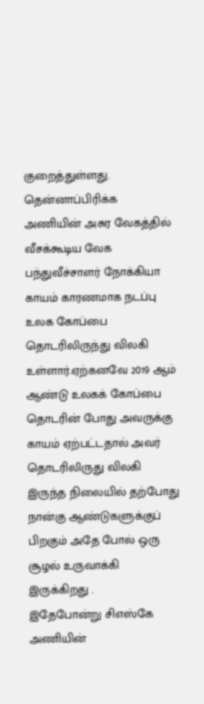குறைத்துள்ளது.
தென்னாப்பிரிக்க அணியின் அசுர வேகத்தில் வீசக்கூடிய வேக பந்துவீச்சாளர் நோக்கியா காயம் காரணமாக நடப்பு உலக கோப்பை தொடரிலிருந்து விலகி உள்ளார்.ஏற்கனவே 2019 ஆம் ஆண்டு உலகக் கோப்பை தொடரின் போது அவருக்கு காயம் ஏற்பட்டதால் அவர் தொடரிலிருது விலகி இருந்த நிலையில் தற்போது நான்கு ஆண்டுகளுக்குப் பிறகும் அதே போல் ஒரு சூழல் உருவாக்கி இருக்கிறது .
இதேபோன்று சிஎஸ்கே அணியின்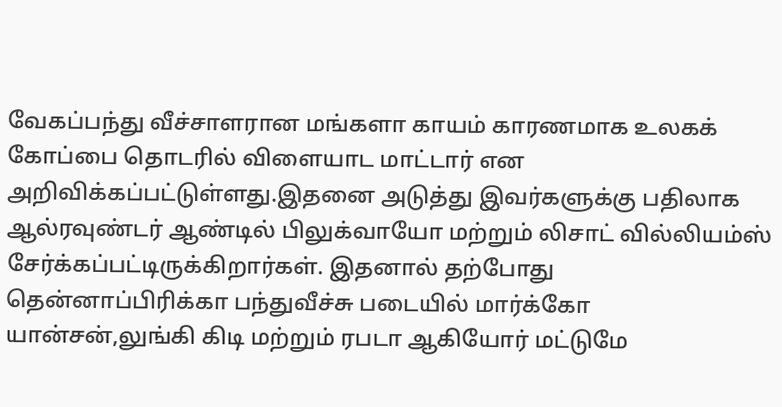வேகப்பந்து வீச்சாளரான மங்களா காயம் காரணமாக உலகக் கோப்பை தொடரில் விளையாட மாட்டார் என அறிவிக்கப்பட்டுள்ளது.இதனை அடுத்து இவர்களுக்கு பதிலாக ஆல்ரவுண்டர் ஆண்டில் பிலுக்வாயோ மற்றும் லிசாட் வில்லியம்ஸ் சேர்க்கப்பட்டிருக்கிறார்கள். இதனால் தற்போது தென்னாப்பிரிக்கா பந்துவீச்சு படையில் மார்க்கோ யான்சன்,லுங்கி கிடி மற்றும் ரபடா ஆகியோர் மட்டுமே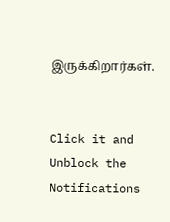இருக்கிறார்கள்.


Click it and Unblock the Notifications